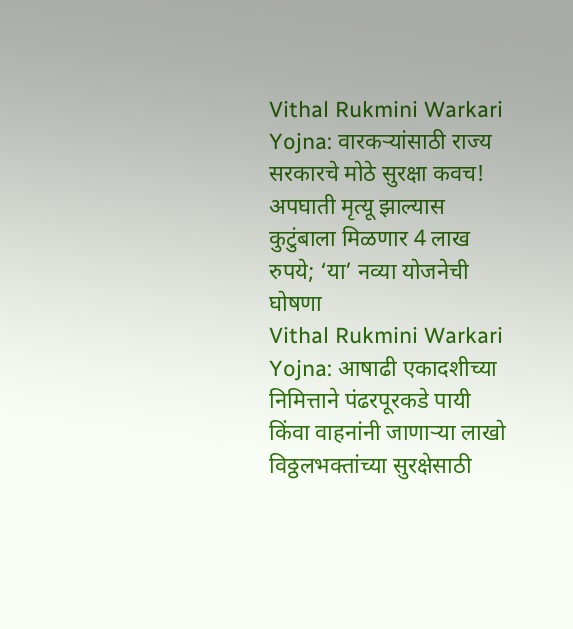Vithal Rukmini Warkari Yojna: वारकऱ्यांसाठी राज्य सरकारचे मोठे सुरक्षा कवच! अपघाती मृत्यू झाल्यास कुटुंबाला मिळणार 4 लाख रुपये; ‘या’ नव्या योजनेची घोषणा
Vithal Rukmini Warkari Yojna: आषाढी एकादशीच्या निमित्ताने पंढरपूरकडे पायी किंवा वाहनांनी जाणाऱ्या लाखो विठ्ठलभक्तांच्या सुरक्षेसाठी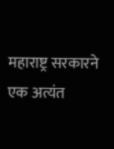महाराष्ट्र सरकारने एक अत्यंत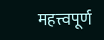महत्त्वपूर्ण